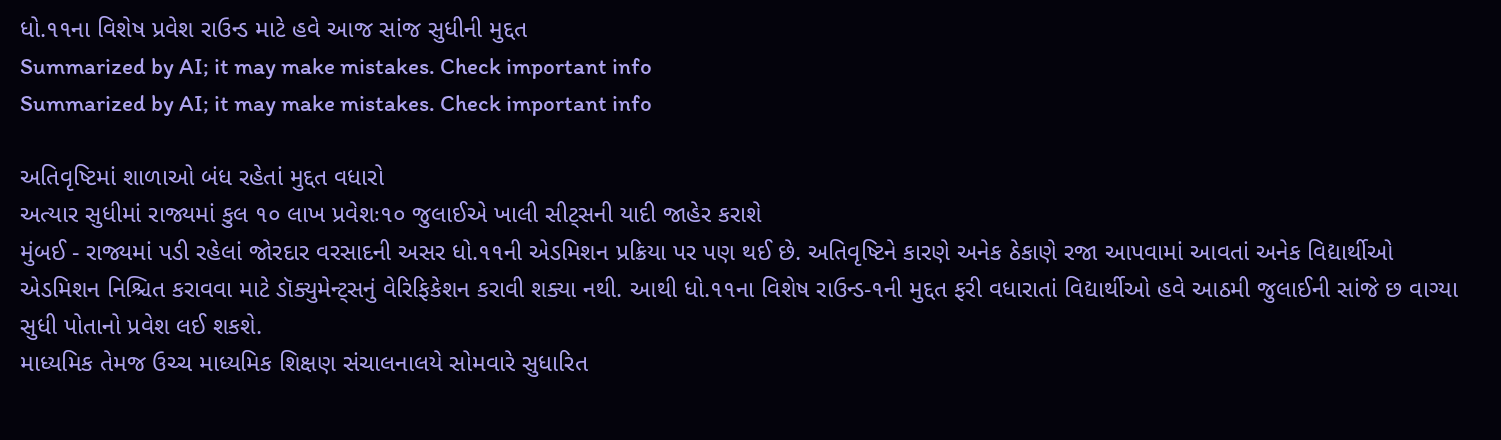ધો.૧૧ના વિશેષ પ્રવેશ રાઉન્ડ માટે હવે આજ સાંજ સુધીની મુદ્દત
Summarized by AI; it may make mistakes. Check important info
Summarized by AI; it may make mistakes. Check important info

અતિવૃષ્ટિમાં શાળાઓ બંધ રહેતાં મુદ્દત વધારો
અત્યાર સુધીમાં રાજ્યમાં કુલ ૧૦ લાખ પ્રવેશઃ૧૦ જુલાઈએ ખાલી સીટ્સની યાદી જાહેર કરાશે
મુંબઈ - રાજ્યમાં પડી રહેલાં જોરદાર વરસાદની અસર ધો.૧૧ની એડમિશન પ્રક્રિયા પર પણ થઈ છે. અતિવૃષ્ટિને કારણે અનેક ઠેકાણે રજા આપવામાં આવતાં અનેક વિદ્યાર્થીઓ એડમિશન નિશ્ચિત કરાવવા માટે ડૉક્યુમેન્ટ્સનું વેરિફિકેશન કરાવી શક્યા નથી. આથી ધો.૧૧ના વિશેષ રાઉન્ડ-૧ની મુદ્દત ફરી વધારાતાં વિદ્યાર્થીઓ હવે આઠમી જુલાઈની સાંજે છ વાગ્યા સુધી પોતાનો પ્રવેશ લઈ શકશે.
માધ્યમિક તેમજ ઉચ્ચ માધ્યમિક શિક્ષણ સંચાલનાલયે સોમવારે સુધારિત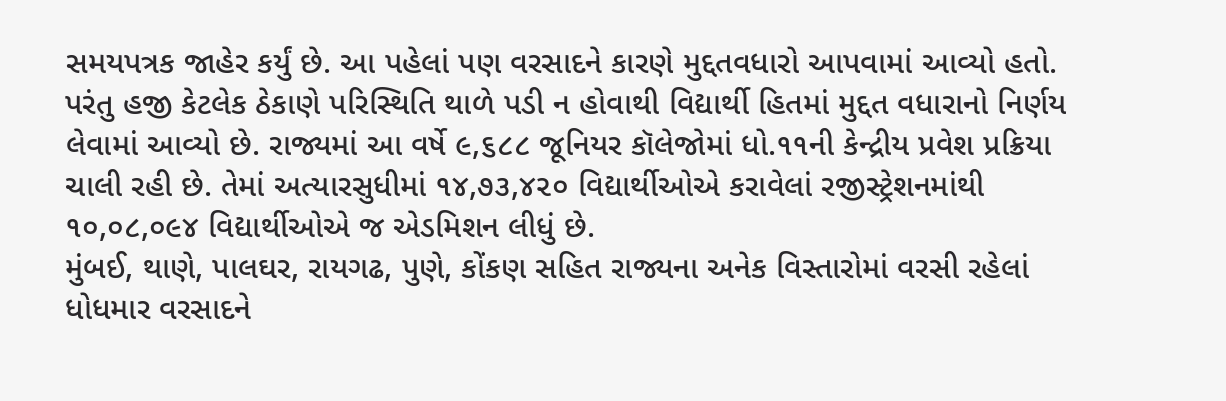સમયપત્રક જાહેર કર્યું છે. આ પહેલાં પણ વરસાદને કારણે મુદ્દતવધારો આપવામાં આવ્યો હતો. પરંતુ હજી કેટલેક ઠેકાણે પરિસ્થિતિ થાળે પડી ન હોવાથી વિદ્યાર્થી હિતમાં મુદ્દત વધારાનો નિર્ણય લેવામાં આવ્યો છે. રાજ્યમાં આ વર્ષે ૯,૬૮૮ જૂનિયર કૉલેજોમાં ધો.૧૧ની કેન્દ્રીય પ્રવેશ પ્રક્રિયા ચાલી રહી છે. તેમાં અત્યારસુધીમાં ૧૪,૭૩,૪૨૦ વિદ્યાર્થીઓએ કરાવેલાં રજીસ્ટ્રેશનમાંથી ૧૦,૦૮,૦૯૪ વિદ્યાર્થીઓએ જ એડમિશન લીધું છે.
મુંબઈ, થાણે, પાલઘર, રાયગઢ, પુણે, કોંકણ સહિત રાજ્યના અનેક વિસ્તારોમાં વરસી રહેલાં ધોધમાર વરસાદને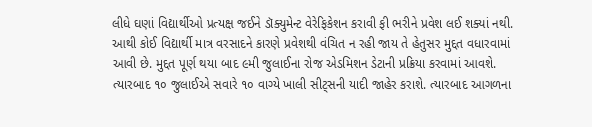લીધે ઘણાં વિદ્યાર્થીઓ પ્રત્યક્ષ જઈને ડૉક્યુમેન્ટ વેરેફિકેશન કરાવી ફી ભરીને પ્રવેશ લઈ શક્યાં નથી. આથી કોઈ વિદ્યાર્થી માત્ર વરસાદને કારણે પ્રવેશથી વંચિત ન રહી જાય તે હેતુસર મુદ્દત વધારવામાં આવી છે. મુદ્દત પૂર્ણ થયા બાદ ૯મી જુલાઈના રોજ એડમિશન ડેટાની પ્રક્રિયા કરવામાં આવશે. ત્યારબાદ ૧૦ જુલાઈએ સવારે ૧૦ વાગ્યે ખાલી સીટ્સની યાદી જાહેર કરાશે. ત્યારબાદ આગળના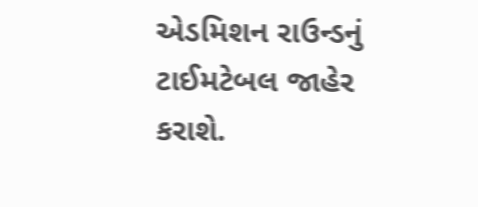એડમિશન રાઉન્ડનું ટાઈમટેબલ જાહેર કરાશે.